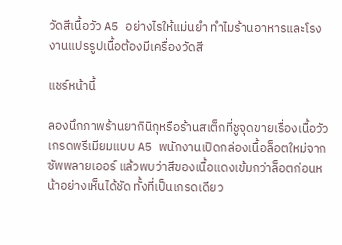วัดสีเนื้อวัว A5 อย่างไรให้แม่นยำ ทำไมร้านอาหารและโรงงานแปรรูปเนื้อต้องมีเครื่องวัดสี

แชร์หน้านี้

ลองนึกภาพร้านยากินิกุหรือร้านสเต็กที่ชูจุดขายเรื่องเนื้อวัวเกรดพรีเมียมแบบ A5 พนักงานเปิดกล่องเนื้อล็อตใหม่จากซัพพลายเออร์ แล้วพบว่าสีของเนื้อแดงเข้มกว่าล็อตก่อนหน้าอย่างเห็นได้ชัด ทั้งที่เป็นเกรดเดียว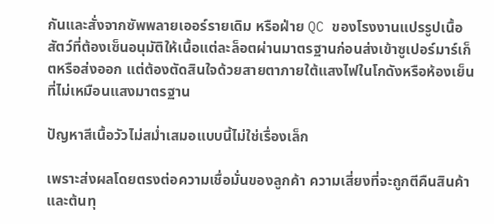กันและสั่งจากซัพพลายเออร์รายเดิม หรือฝ่าย QC ของโรงงานแปรรูปเนื้อสัตว์ที่ต้องเซ็นอนุมัติให้เนื้อแต่ละล็อตผ่านมาตรฐานก่อนส่งเข้าซูเปอร์มาร์เก็ตหรือส่งออก แต่ต้องตัดสินใจด้วยสายตาภายใต้แสงไฟในโกดังหรือห้องเย็นที่ไม่เหมือนแสงมาตรฐาน

ปัญหาสีเนื้อวัวไม่สม่ำเสมอแบบนี้ไม่ใช่เรื่องเล็ก

เพราะส่งผลโดยตรงต่อความเชื่อมั่นของลูกค้า ความเสี่ยงที่จะถูกตีคืนสินค้า และต้นทุ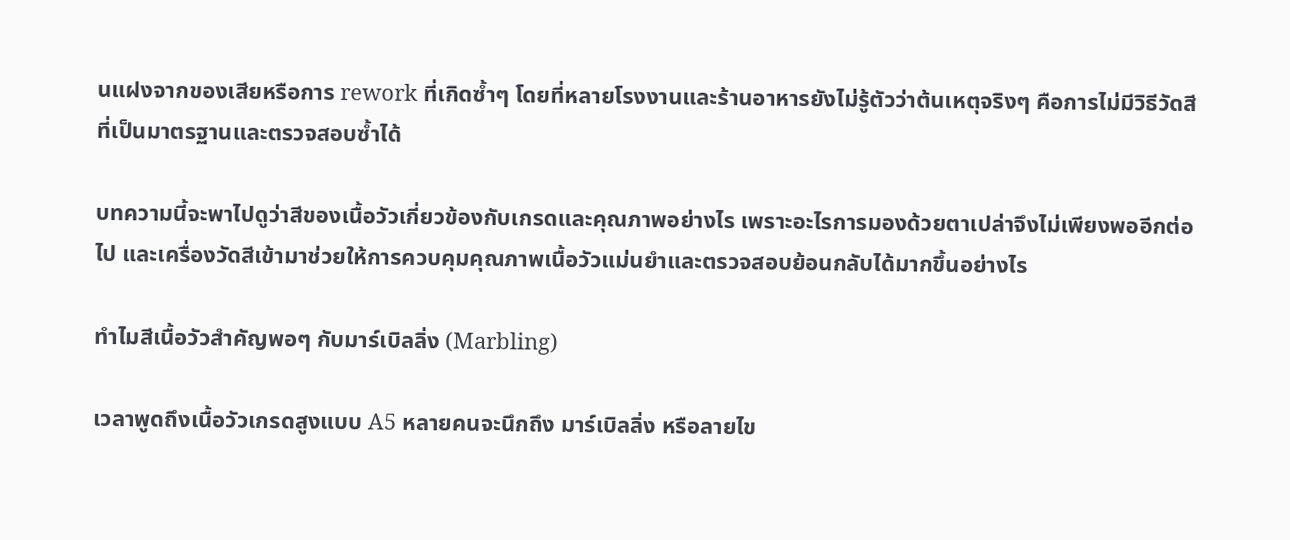นแฝงจากของเสียหรือการ rework ที่เกิดซ้ำๆ โดยที่หลายโรงงานและร้านอาหารยังไม่รู้ตัวว่าต้นเหตุจริงๆ คือการไม่มีวิธีวัดสีที่เป็นมาตรฐานและตรวจสอบซ้ำได้

บทความนี้จะพาไปดูว่าสีของเนื้อวัวเกี่ยวข้องกับเกรดและคุณภาพอย่างไร เพราะอะไรการมองด้วยตาเปล่าจึงไม่เพียงพออีกต่อไป และเครื่องวัดสีเข้ามาช่วยให้การควบคุมคุณภาพเนื้อวัวแม่นยำและตรวจสอบย้อนกลับได้มากขึ้นอย่างไร

ทำไมสีเนื้อวัวสำคัญพอๆ กับมาร์เบิลลิ่ง (Marbling)

เวลาพูดถึงเนื้อวัวเกรดสูงแบบ A5 หลายคนจะนึกถึง มาร์เบิลลิ่ง หรือลายไข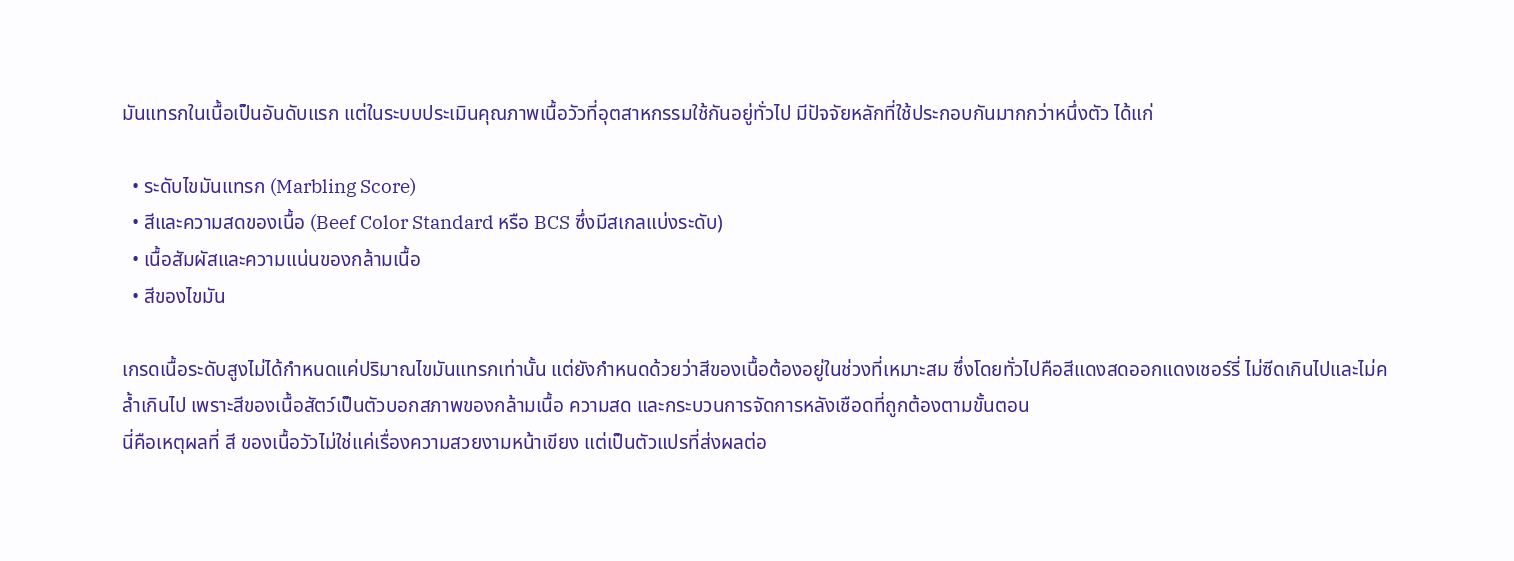มันแทรกในเนื้อเป็นอันดับแรก แต่ในระบบประเมินคุณภาพเนื้อวัวที่อุตสาหกรรมใช้กันอยู่ทั่วไป มีปัจจัยหลักที่ใช้ประกอบกันมากกว่าหนึ่งตัว ได้แก่

  • ระดับไขมันแทรก (Marbling Score)
  • สีและความสดของเนื้อ (Beef Color Standard หรือ BCS ซึ่งมีสเกลแบ่งระดับ)
  • เนื้อสัมผัสและความแน่นของกล้ามเนื้อ
  • สีของไขมัน

เกรดเนื้อระดับสูงไม่ได้กำหนดแค่ปริมาณไขมันแทรกเท่านั้น แต่ยังกำหนดด้วยว่าสีของเนื้อต้องอยู่ในช่วงที่เหมาะสม ซึ่งโดยทั่วไปคือสีแดงสดออกแดงเชอร์รี่ ไม่ซีดเกินไปและไม่คล้ำเกินไป เพราะสีของเนื้อสัตว์เป็นตัวบอกสภาพของกล้ามเนื้อ ความสด และกระบวนการจัดการหลังเชือดที่ถูกต้องตามขั้นตอน
นี่คือเหตุผลที่ สี ของเนื้อวัวไม่ใช่แค่เรื่องความสวยงามหน้าเขียง แต่เป็นตัวแปรที่ส่งผลต่อ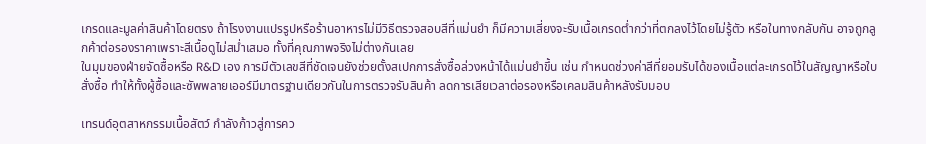เกรดและมูลค่าสินค้าโดยตรง ถ้าโรงงานแปรรูปหรือร้านอาหารไม่มีวิธีตรวจสอบสีที่แม่นยำ ก็มีความเสี่ยงจะรับเนื้อเกรดต่ำกว่าที่ตกลงไว้โดยไม่รู้ตัว หรือในทางกลับกัน อาจถูกลูกค้าต่อรองราคาเพราะสีเนื้อดูไม่สม่ำเสมอ ทั้งที่คุณภาพจริงไม่ต่างกันเลย
ในมุมของฝ่ายจัดซื้อหรือ R&D เอง การมีตัวเลขสีที่ชัดเจนยังช่วยตั้งสเปกการสั่งซื้อล่วงหน้าได้แม่นยำขึ้น เช่น กำหนดช่วงค่าสีที่ยอมรับได้ของเนื้อแต่ละเกรดไว้ในสัญญาหรือใบสั่งซื้อ ทำให้ทั้งผู้ซื้อและซัพพลายเออร์มีมาตรฐานเดียวกันในการตรวจรับสินค้า ลดการเสียเวลาต่อรองหรือเคลมสินค้าหลังรับมอบ

เทรนด์อุตสาหกรรมเนื้อสัตว์ กำลังก้าวสู่การคว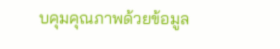บคุมคุณภาพด้วยข้อมูล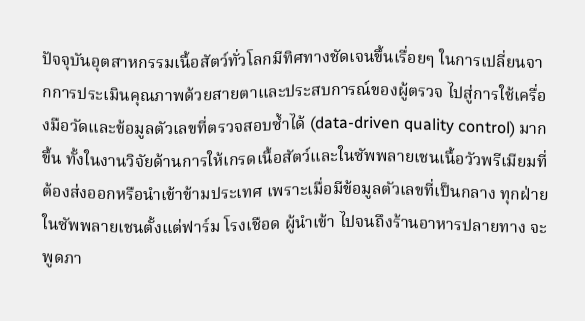ปัจจุบันอุตสาหกรรมเนื้อสัตว์ทั่วโลกมีทิศทางชัดเจนขึ้นเรื่อยๆ ในการเปลี่ยนจากการประเมินคุณภาพด้วยสายตาและประสบการณ์ของผู้ตรวจ ไปสู่การใช้เครื่องมือวัดและข้อมูลตัวเลขที่ตรวจสอบซ้ำได้ (data-driven quality control) มากขึ้น ทั้งในงานวิจัยด้านการให้เกรดเนื้อสัตว์และในซัพพลายเชนเนื้อวัวพรีเมียมที่ต้องส่งออกหรือนำเข้าข้ามประเทศ เพราะเมื่อมีข้อมูลตัวเลขที่เป็นกลาง ทุกฝ่ายในซัพพลายเชนตั้งแต่ฟาร์ม โรงเชือด ผู้นำเข้า ไปจนถึงร้านอาหารปลายทาง จะ พูดภา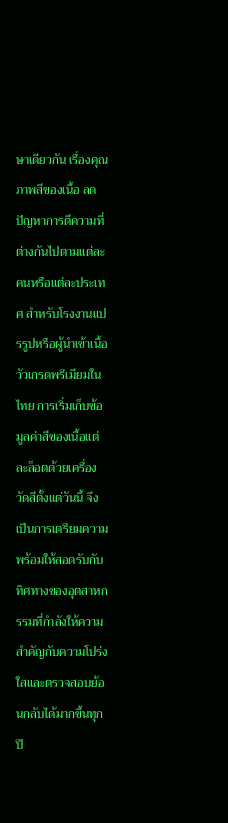ษาเดียวกัน เรื่องคุณภาพสีของเนื้อ ลดปัญหาการตีความที่ต่างกันไปตามแต่ละคนหรือแต่ละประเทศ สำหรับโรงงานแปรรูปหรือผู้นำเข้าเนื้อวัวเกรดพรีเมียมในไทย การเริ่มเก็บข้อมูลค่าสีของเนื้อแต่ละล็อตด้วยเครื่องวัดสีตั้งแต่วันนี้ จึงเป็นการเตรียมความพร้อมให้สอดรับกับทิศทางของอุตสาหกรรมที่กำลังให้ความสำคัญกับความโปร่งใสและตรวจสอบย้อนกลับได้มากขึ้นทุกปี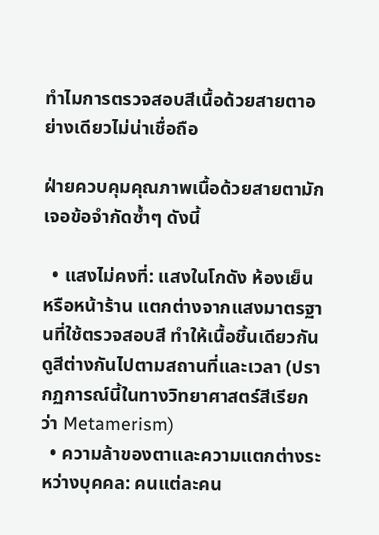ทำไมการตรวจสอบสีเนื้อด้วยสายตาอย่างเดียวไม่น่าเชื่อถือ

ฝ่ายควบคุมคุณภาพเนื้อด้วยสายตามักเจอข้อจำกัดซ้ำๆ ดังนี้

  • แสงไม่คงที่: แสงในโกดัง ห้องเย็น หรือหน้าร้าน แตกต่างจากแสงมาตรฐานที่ใช้ตรวจสอบสี ทำให้เนื้อชิ้นเดียวกันดูสีต่างกันไปตามสถานที่และเวลา (ปรากฏการณ์นี้ในทางวิทยาศาสตร์สีเรียกว่า Metamerism)
  • ความล้าของตาและความแตกต่างระหว่างบุคคล: คนแต่ละคน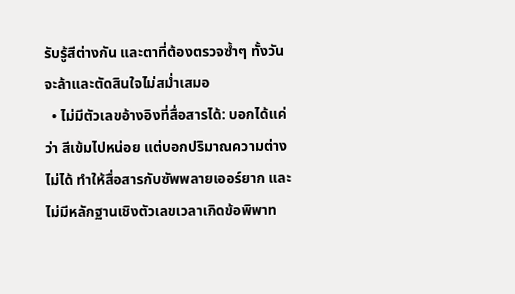รับรู้สีต่างกัน และตาที่ต้องตรวจซ้ำๆ ทั้งวันจะล้าและตัดสินใจไม่สม่ำเสมอ
  • ไม่มีตัวเลขอ้างอิงที่สื่อสารได้: บอกได้แค่ว่า สีเข้มไปหน่อย แต่บอกปริมาณความต่างไม่ได้ ทำให้สื่อสารกับซัพพลายเออร์ยาก และไม่มีหลักฐานเชิงตัวเลขเวลาเกิดข้อพิพาท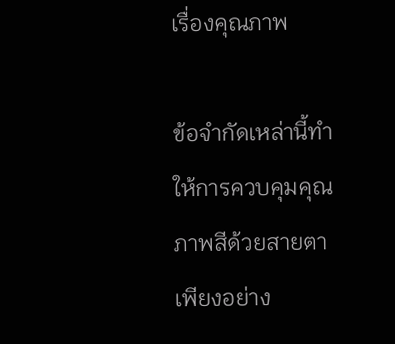เรื่องคุณภาพ

ข้อจำกัดเหล่านี้ทำให้การควบคุมคุณภาพสีด้วยสายตาเพียงอย่าง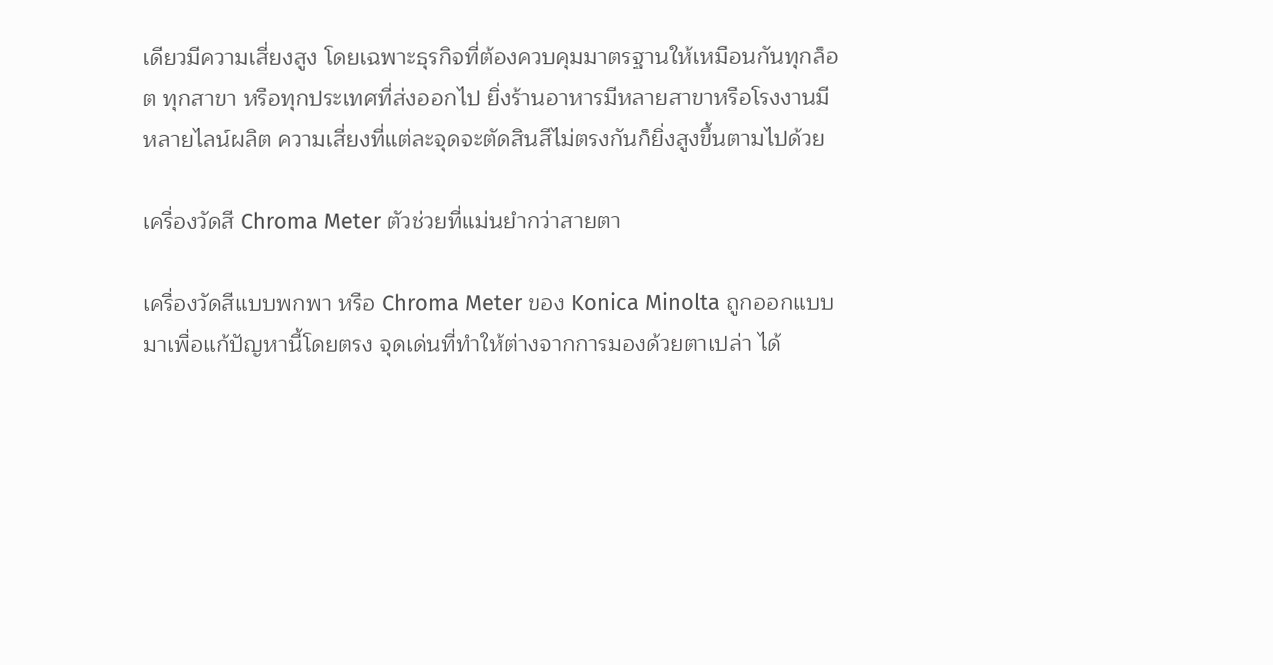เดียวมีความเสี่ยงสูง โดยเฉพาะธุรกิจที่ต้องควบคุมมาตรฐานให้เหมือนกันทุกล็อต ทุกสาขา หรือทุกประเทศที่ส่งออกไป ยิ่งร้านอาหารมีหลายสาขาหรือโรงงานมีหลายไลน์ผลิต ความเสี่ยงที่แต่ละจุดจะตัดสินสีไม่ตรงกันก็ยิ่งสูงขึ้นตามไปด้วย

เครื่องวัดสี Chroma Meter ตัวช่วยที่แม่นยำกว่าสายตา

เครื่องวัดสีแบบพกพา หรือ Chroma Meter ของ Konica Minolta ถูกออกแบบมาเพื่อแก้ปัญหานี้โดยตรง จุดเด่นที่ทำให้ต่างจากการมองด้วยตาเปล่า ได้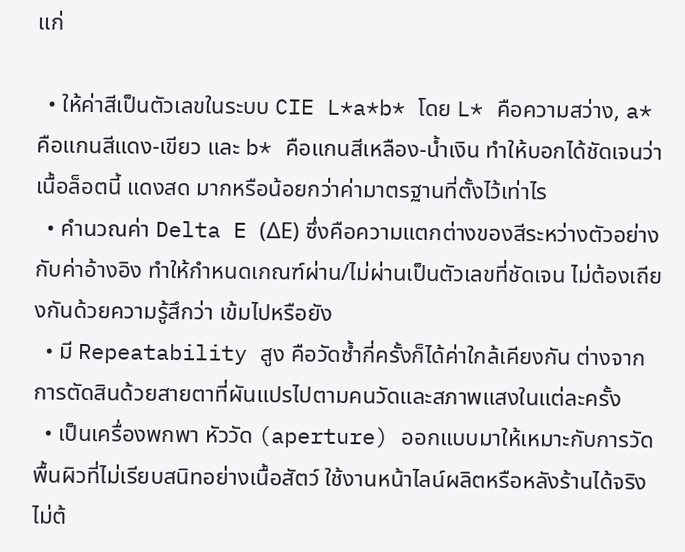แก่

  • ให้ค่าสีเป็นตัวเลขในระบบ CIE L*a*b* โดย L* คือความสว่าง, a* คือแกนสีแดง-เขียว และ b* คือแกนสีเหลือง-น้ำเงิน ทำให้บอกได้ชัดเจนว่าเนื้อล็อตนี้ แดงสด มากหรือน้อยกว่าค่ามาตรฐานที่ตั้งไว้เท่าไร
  • คำนวณค่า Delta E (ΔE) ซึ่งคือความแตกต่างของสีระหว่างตัวอย่างกับค่าอ้างอิง ทำให้กำหนดเกณฑ์ผ่าน/ไม่ผ่านเป็นตัวเลขที่ชัดเจน ไม่ต้องเถียงกันด้วยความรู้สึกว่า เข้มไปหรือยัง
  • มี Repeatability สูง คือวัดซ้ำกี่ครั้งก็ได้ค่าใกล้เคียงกัน ต่างจากการตัดสินด้วยสายตาที่ผันแปรไปตามคนวัดและสภาพแสงในแต่ละครั้ง
  • เป็นเครื่องพกพา หัววัด (aperture) ออกแบบมาให้เหมาะกับการวัดพื้นผิวที่ไม่เรียบสนิทอย่างเนื้อสัตว์ ใช้งานหน้าไลน์ผลิตหรือหลังร้านได้จริง ไม่ต้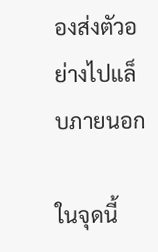องส่งตัวอย่างไปแล็บภายนอก

ในจุดนี้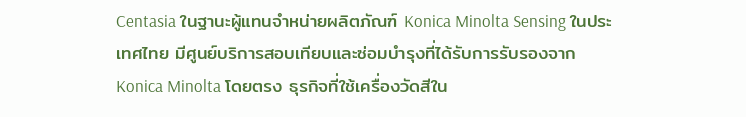Centasia ในฐานะผู้แทนจำหน่ายผลิตภัณฑ์ Konica Minolta Sensing ในประเทศไทย มีศูนย์บริการสอบเทียบและซ่อมบำรุงที่ได้รับการรับรองจาก Konica Minolta โดยตรง ธุรกิจที่ใช้เครื่องวัดสีใน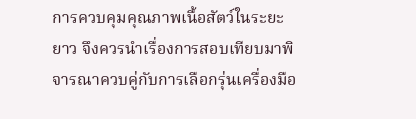การควบคุมคุณภาพเนื้อสัตว์ในระยะยาว จึงควรนำเรื่องการสอบเทียบมาพิจารณาควบคู่กับการเลือกรุ่นเครื่องมือ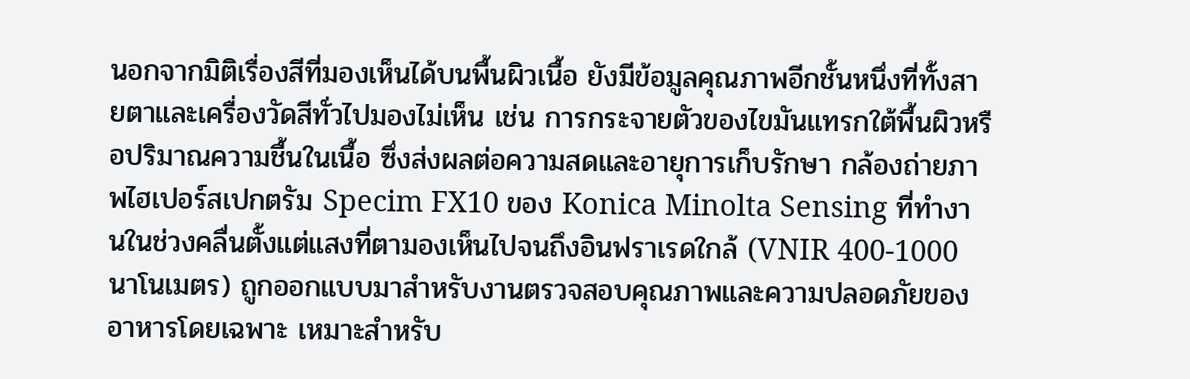นอกจากมิติเรื่องสีที่มองเห็นได้บนพื้นผิวเนื้อ ยังมีข้อมูลคุณภาพอีกชั้นหนึ่งที่ทั้งสายตาและเครื่องวัดสีทั่วไปมองไม่เห็น เช่น การกระจายตัวของไขมันแทรกใต้พื้นผิวหรือปริมาณความชื้นในเนื้อ ซึ่งส่งผลต่อความสดและอายุการเก็บรักษา กล้องถ่ายภาพไฮเปอร์สเปกตรัม Specim FX10 ของ Konica Minolta Sensing ที่ทำงานในช่วงคลื่นตั้งแต่แสงที่ตามองเห็นไปจนถึงอินฟราเรดใกล้ (VNIR 400-1000 นาโนเมตร) ถูกออกแบบมาสำหรับงานตรวจสอบคุณภาพและความปลอดภัยของอาหารโดยเฉพาะ เหมาะสำหรับ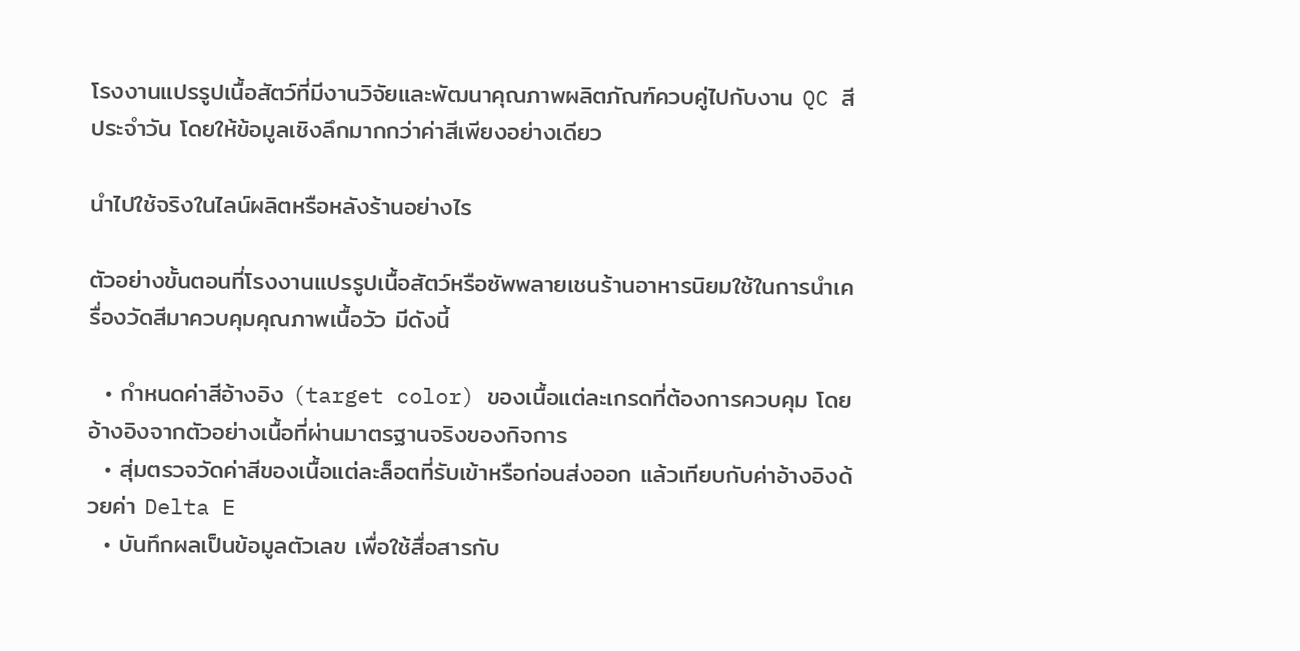โรงงานแปรรูปเนื้อสัตว์ที่มีงานวิจัยและพัฒนาคุณภาพผลิตภัณฑ์ควบคู่ไปกับงาน QC สีประจำวัน โดยให้ข้อมูลเชิงลึกมากกว่าค่าสีเพียงอย่างเดียว

นำไปใช้จริงในไลน์ผลิตหรือหลังร้านอย่างไร

ตัวอย่างขั้นตอนที่โรงงานแปรรูปเนื้อสัตว์หรือซัพพลายเชนร้านอาหารนิยมใช้ในการนำเครื่องวัดสีมาควบคุมคุณภาพเนื้อวัว มีดังนี้

  • กำหนดค่าสีอ้างอิง (target color) ของเนื้อแต่ละเกรดที่ต้องการควบคุม โดยอ้างอิงจากตัวอย่างเนื้อที่ผ่านมาตรฐานจริงของกิจการ
  • สุ่มตรวจวัดค่าสีของเนื้อแต่ละล็อตที่รับเข้าหรือก่อนส่งออก แล้วเทียบกับค่าอ้างอิงด้วยค่า Delta E
  • บันทึกผลเป็นข้อมูลตัวเลข เพื่อใช้สื่อสารกับ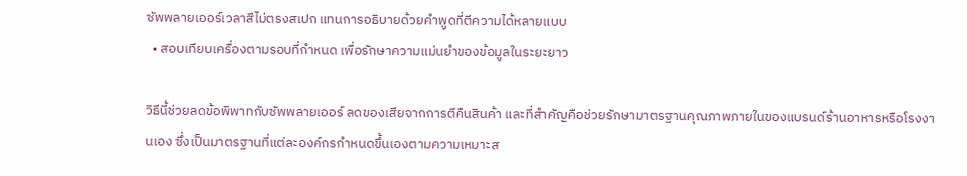ซัพพลายเออร์เวลาสีไม่ตรงสเปก แทนการอธิบายด้วยคำพูดที่ตีความได้หลายแบบ
  • สอบเทียบเครื่องตามรอบที่กำหนด เพื่อรักษาความแม่นยำของข้อมูลในระยะยาว

วิธีนี้ช่วยลดข้อพิพาทกับซัพพลายเออร์ ลดของเสียจากการตีคืนสินค้า และที่สำคัญคือช่วยรักษามาตรฐานคุณภาพภายในของแบรนด์ร้านอาหารหรือโรงงานเอง ซึ่งเป็นมาตรฐานที่แต่ละองค์กรกำหนดขึ้นเองตามความเหมาะส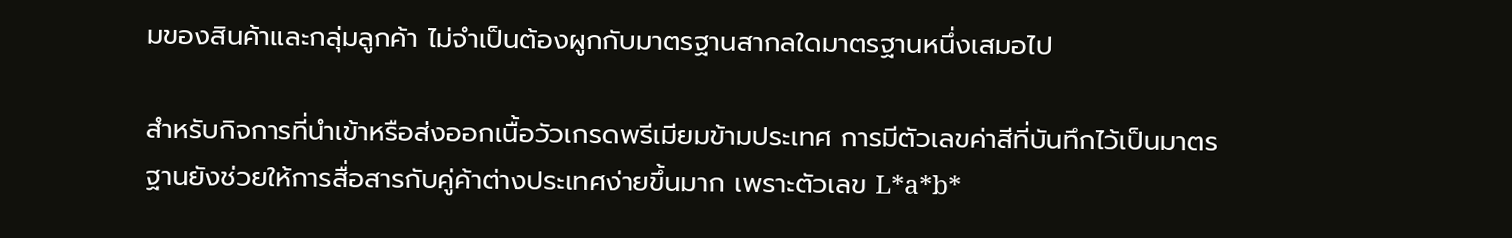มของสินค้าและกลุ่มลูกค้า ไม่จำเป็นต้องผูกกับมาตรฐานสากลใดมาตรฐานหนึ่งเสมอไป

สำหรับกิจการที่นำเข้าหรือส่งออกเนื้อวัวเกรดพรีเมียมข้ามประเทศ การมีตัวเลขค่าสีที่บันทึกไว้เป็นมาตรฐานยังช่วยให้การสื่อสารกับคู่ค้าต่างประเทศง่ายขึ้นมาก เพราะตัวเลข L*a*b*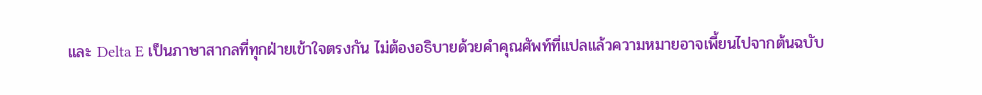และ Delta E เป็นภาษาสากลที่ทุกฝ่ายเข้าใจตรงกัน ไม่ต้องอธิบายด้วยคำคุณศัพท์ที่แปลแล้วความหมายอาจเพี้ยนไปจากต้นฉบับ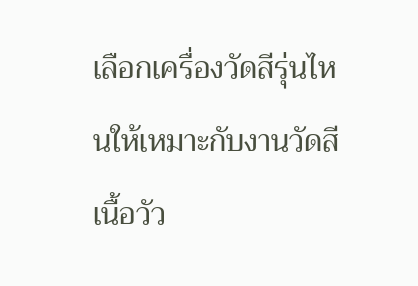เลือกเครื่องวัดสีรุ่นไหนให้เหมาะกับงานวัดสีเนื้อวัว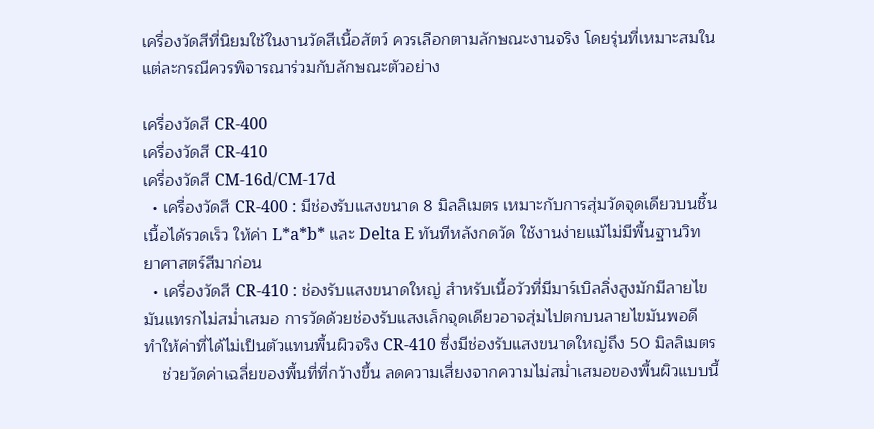เครื่องวัดสีที่นิยมใช้ในงานวัดสีเนื้อสัตว์ ควรเลือกตามลักษณะงานจริง โดยรุ่นที่เหมาะสมในแต่ละกรณีควรพิจารณาร่วมกับลักษณะตัวอย่าง

เครื่องวัดสี CR-400
เครื่องวัดสี CR-410
เครื่องวัดสี CM-16d/CM-17d
  • เครื่องวัดสี CR-400 : มีช่องรับแสงขนาด 8 มิลลิเมตร เหมาะกับการสุ่มวัดจุดเดียวบนชิ้นเนื้อได้รวดเร็ว ให้ค่า L*a*b* และ Delta E ทันทีหลังกดวัด ใช้งานง่ายแม้ไม่มีพื้นฐานวิทยาศาสตร์สีมาก่อน
  • เครื่องวัดสี CR-410 : ช่องรับแสงขนาดใหญ่ สำหรับเนื้อวัวที่มีมาร์เบิลลิ่งสูงมักมีลายไขมันแทรกไม่สม่ำเสมอ การวัดด้วยช่องรับแสงเล็กจุดเดียวอาจสุ่มไปตกบนลายไขมันพอดี ทำให้ค่าที่ได้ไม่เป็นตัวแทนพื้นผิวจริง CR-410 ซึ่งมีช่องรับแสงขนาดใหญ่ถึง 50 มิลลิเมตร
    ช่วยวัดค่าเฉลี่ยของพื้นที่ที่กว้างขึ้น ลดความเสี่ยงจากความไม่สม่ำเสมอของพื้นผิวแบบนี้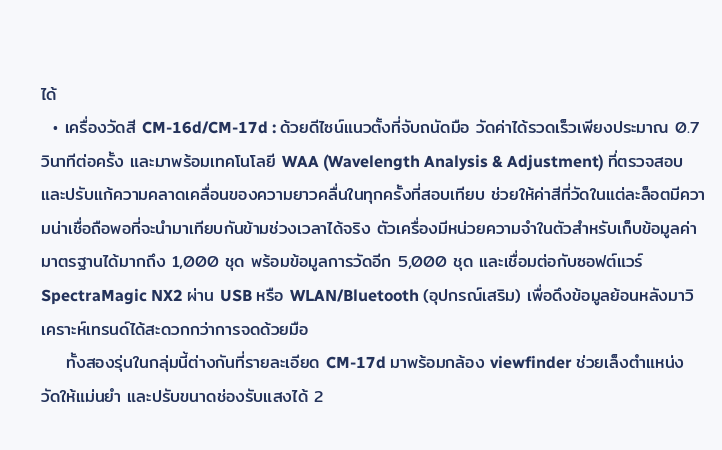ได้
  • เครื่องวัดสี CM-16d/CM-17d : ด้วยดีไซน์แนวตั้งที่จับถนัดมือ วัดค่าได้รวดเร็วเพียงประมาณ 0.7 วินาทีต่อครั้ง และมาพร้อมเทคโนโลยี WAA (Wavelength Analysis & Adjustment) ที่ตรวจสอบและปรับแก้ความคลาดเคลื่อนของความยาวคลื่นในทุกครั้งที่สอบเทียบ ช่วยให้ค่าสีที่วัดในแต่ละล็อตมีความน่าเชื่อถือพอที่จะนำมาเทียบกันข้ามช่วงเวลาได้จริง ตัวเครื่องมีหน่วยความจำในตัวสำหรับเก็บข้อมูลค่ามาตรฐานได้มากถึง 1,000 ชุด พร้อมข้อมูลการวัดอีก 5,000 ชุด และเชื่อมต่อกับซอฟต์แวร์ SpectraMagic NX2 ผ่าน USB หรือ WLAN/Bluetooth (อุปกรณ์เสริม) เพื่อดึงข้อมูลย้อนหลังมาวิเคราะห์เทรนด์ได้สะดวกกว่าการจดด้วยมือ
    ทั้งสองรุ่นในกลุ่มนี้ต่างกันที่รายละเอียด CM-17d มาพร้อมกล้อง viewfinder ช่วยเล็งตำแหน่งวัดให้แม่นยำ และปรับขนาดช่องรับแสงได้ 2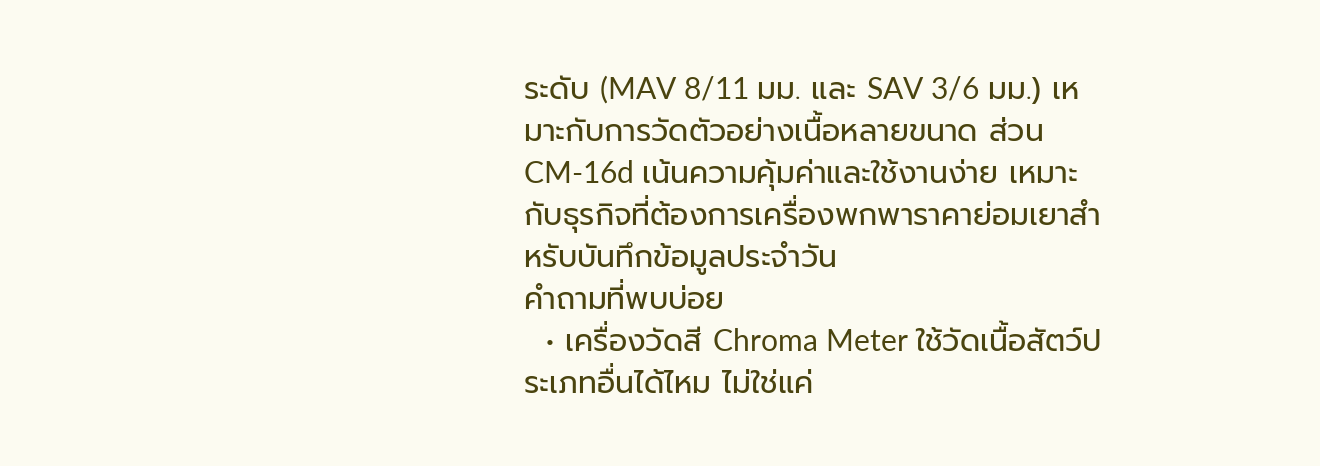ระดับ (MAV 8/11 มม. และ SAV 3/6 มม.) เหมาะกับการวัดตัวอย่างเนื้อหลายขนาด ส่วน CM-16d เน้นความคุ้มค่าและใช้งานง่าย เหมาะกับธุรกิจที่ต้องการเครื่องพกพาราคาย่อมเยาสำหรับบันทึกข้อมูลประจำวัน
คำถามที่พบบ่อย
  • เครื่องวัดสี Chroma Meter ใช้วัดเนื้อสัตว์ประเภทอื่นได้ไหม ไม่ใช่แค่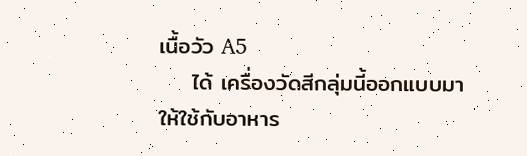เนื้อวัว A5
    ได้ เครื่องวัดสีกลุ่มนี้ออกแบบมาให้ใช้กับอาหาร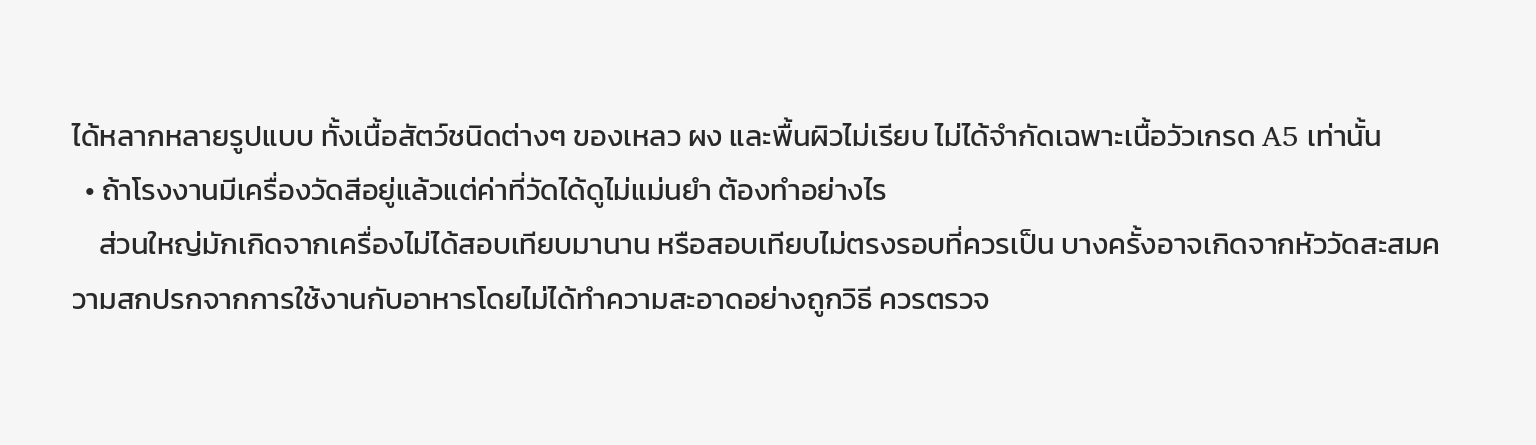ได้หลากหลายรูปแบบ ทั้งเนื้อสัตว์ชนิดต่างๆ ของเหลว ผง และพื้นผิวไม่เรียบ ไม่ได้จำกัดเฉพาะเนื้อวัวเกรด A5 เท่านั้น
  • ถ้าโรงงานมีเครื่องวัดสีอยู่แล้วแต่ค่าที่วัดได้ดูไม่แม่นยำ ต้องทำอย่างไร
    ส่วนใหญ่มักเกิดจากเครื่องไม่ได้สอบเทียบมานาน หรือสอบเทียบไม่ตรงรอบที่ควรเป็น บางครั้งอาจเกิดจากหัววัดสะสมความสกปรกจากการใช้งานกับอาหารโดยไม่ได้ทำความสะอาดอย่างถูกวิธี ควรตรวจ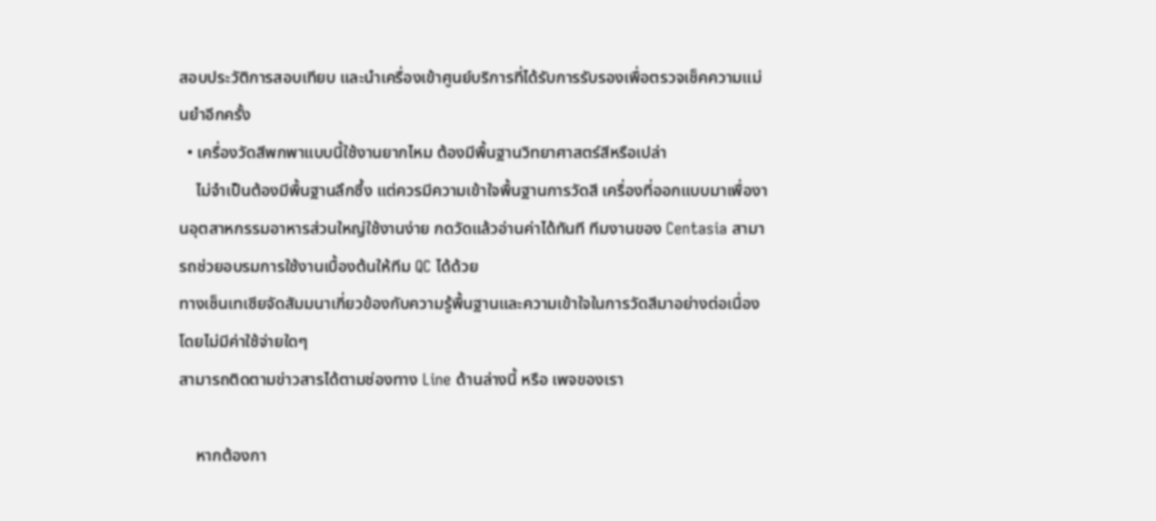สอบประวัติการสอบเทียบ และนำเครื่องเข้าศูนย์บริการที่ได้รับการรับรองเพื่อตรวจเช็คความแม่นยำอีกครั้ง
  • เครื่องวัดสีพกพาแบบนี้ใช้งานยากไหม ต้องมีพื้นฐานวิทยาศาสตร์สีหรือเปล่า
    ไม่จำเป็นต้องมีพื้นฐานลึกซึ้ง แต่ควรมีความเข้าใจพื้นฐานการวัดสี เครื่องที่ออกแบบมาเพื่องานอุตสาหกรรมอาหารส่วนใหญ่ใช้งานง่าย กดวัดแล้วอ่านค่าได้ทันที ทีมงานของ Centasia สามารถช่วยอบรมการใช้งานเบื้องต้นให้ทีม QC ได้ด้วย
ทางเซ็นเทเซียจัดสัมมนาเกี่ยวข้องกับความรู้พื้นฐานและความเข้าใจในการวัดสีมาอย่างต่อเนื่อง โดยไม่มีค่าใช้จ่ายใดๆ
สามารถติดตามข่าวสารได้ตามช่องทาง Line ด้านล่างนี้ หรือ เพจของเรา

    หากต้องกา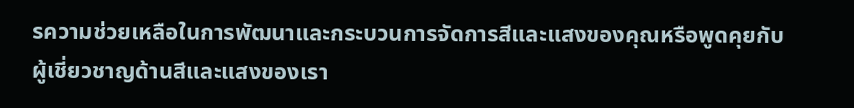รความช่วยเหลือในการพัฒนาและกระบวนการจัดการสีและแสงของคุณหรือพูดคุยกับผู้เชี่ยวชาญด้านสีและแสงของเรา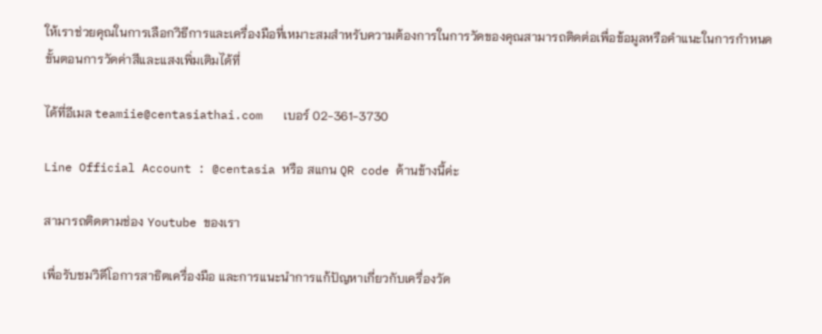ให้เราช่วยคุณในการเลือกวิธีการและเครื่องมือที่เหมาะสมสำหรับความต้องการในการวัดของคุณสามารถติดต่อเพื่อข้อมูลหรือคำแนะในการกำหนดขั้นตอนการวัดค่าสีและแสงเพิ่มเติมได้ที่

ได้ที่อีเมล teamiie@centasiathai.com   เบอร์ 02-361-3730

Line Official Account : @centasia หรือ สแกน QR code ด้านข้างนี้ค่ะ

สามารถติดตามช่อง Youtube ของเรา

เพื่อรับชมวิดีโอการสาธิตเครื่องมือ และการแนะนำการแก้ปัญหาเกี่ยวกับเครื่องวัด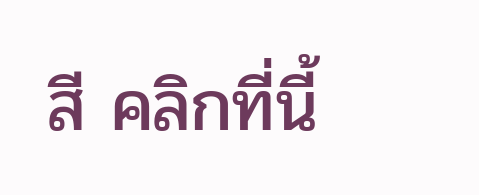สี คลิกที่นี้